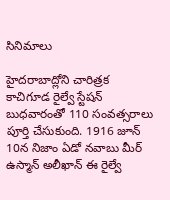సినిమాలు

హైదరాబాద్లోని చారిత్రక కాచిగూడ రైల్వే స్టేషన్ బుధవారంతో 110 సంవత్సరాలు పూర్తి చేసుకుంది. 1916 జూన్ 10న నిజాం ఏడో నవాబు మీర్ ఉస్మాన్ అలీఖాన్ ఈ రైల్వే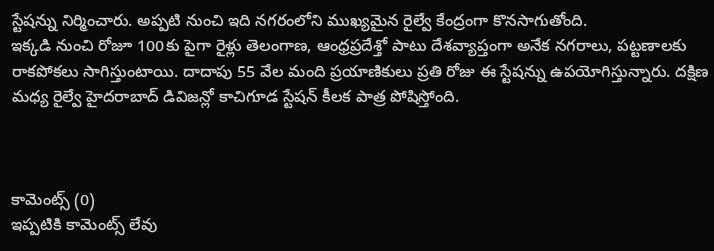స్టేషన్ను నిర్మించారు. అప్పటి నుంచి ఇది నగరంలోని ముఖ్యమైన రైల్వే కేంద్రంగా కొనసాగుతోంది.
ఇక్కడి నుంచి రోజూ 100కు పైగా రైళ్లు తెలంగాణ, ఆంధ్రప్రదేశ్తో పాటు దేశవ్యాప్తంగా అనేక నగరాలు, పట్టణాలకు రాకపోకలు సాగిస్తుంటాయి. దాదాపు 55 వేల మంది ప్రయాణికులు ప్రతి రోజు ఈ స్టేషన్ను ఉపయోగిస్తున్నారు. దక్షిణ మధ్య రైల్వే హైదరాబాద్ డివిజన్లో కాచిగూడ స్టేషన్ కీలక పాత్ర పోషిస్తోంది.



కామెంట్స్ (0)
ఇప్పటికి కామెంట్స్ లేవు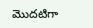మొదటిగా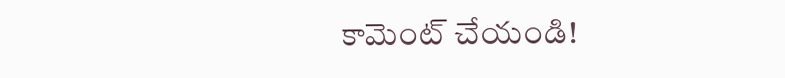కామెంట్ చేయండి!